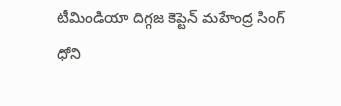టీమిండియా దిగ్గజ కెప్టెన్ మహేంద్ర సింగ్ ధోని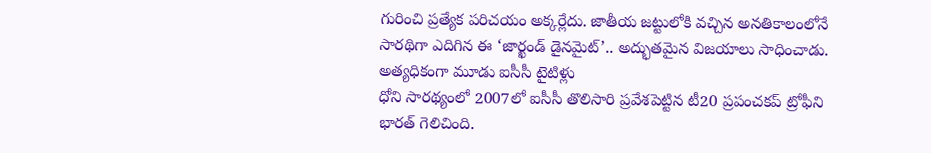గురించి ప్రత్యేక పరిచయం అక్కర్లేదు. జాతీయ జట్టులోకి వచ్చిన అనతికాలంలోనే సారథిగా ఎదిగిన ఈ ‘జార్ఖండ్ డైనమైట్’.. అద్భుతమైన విజయాలు సాధించాడు.
అత్యధికంగా మూడు ఐసీసీ టైటిళ్లు
ధోని సారథ్యంలో 2007లో ఐసీసీ తొలిసారి ప్రవేశపెట్టిన టీ20 ప్రపంచకప్ ట్రోఫీని భారత్ గెలిచింది.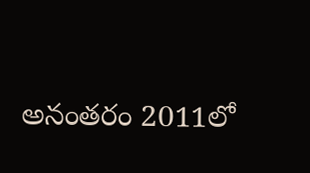అనంతరం 2011లో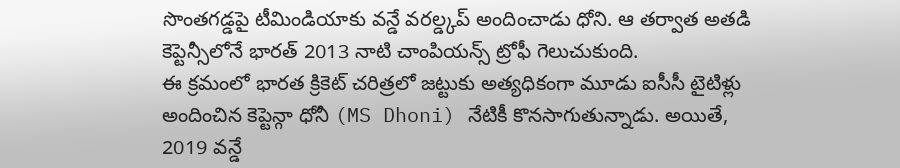సొంతగడ్డపై టీమిండియాకు వన్డే వరల్డ్కప్ అందించాడు ధోని. ఆ తర్వాత అతడి కెప్టెన్సీలోనే భారత్ 2013 నాటి చాంపియన్స్ ట్రోఫీ గెలుచుకుంది.
ఈ క్రమంలో భారత క్రికెట్ చరిత్రలో జట్టుకు అత్యధికంగా మూడు ఐసీసీ టైటిళ్లు అందించిన కెప్టెన్గా ధోనీ (MS Dhoni) నేటికీ కొనసాగుతున్నాడు. అయితే, 2019 వన్డే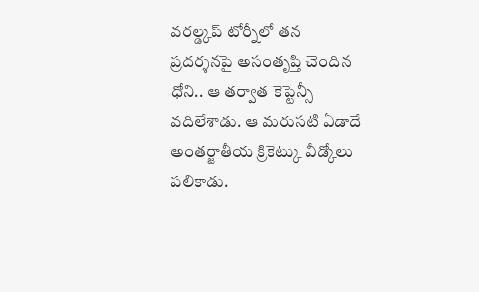వరల్డ్కప్ టోర్నీలో తన ప్రదర్శనపై అసంతృప్తి చెందిన ధోని.. ఆ తర్వాత కెప్టెన్సీ వదిలేశాడు. ఆ మరుసటి ఏడాదే అంతర్జాతీయ క్రికెట్కు వీడ్కోలు పలికాడు.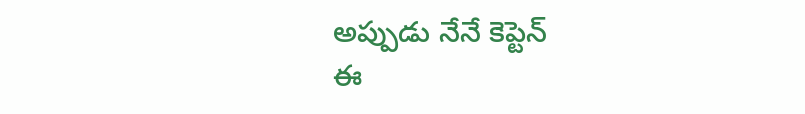అప్పుడు నేనే కెప్టెన్
ఈ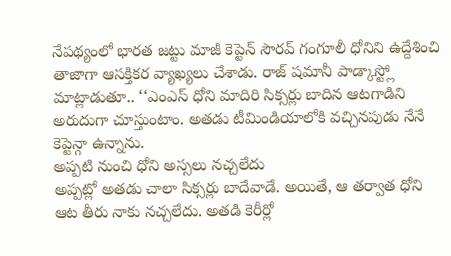నేపథ్యంలో భారత జట్టు మాజీ కెప్టెన్ సౌరవ్ గంగూలీ ధోనిని ఉద్దేశించి తాజాగా ఆసక్తికర వ్యాఖ్యలు చేశాడు. రాజ్ షమానీ పాడ్కాస్ట్లో మాట్లాడుతూ.. ‘‘ఎంఎస్ ధోని మాదిరి సిక్సర్లు బాదిన ఆటగాడిని అరుదుగా చూస్తుంటాం. అతడు టీమిండియాలోకి వచ్చినపుడు నేనే కెప్టెన్గా ఉన్నాను.
అప్పటి నుంచి ధోని అస్సలు నచ్చలేదు
అప్పట్లో అతడు చాలా సిక్సర్లు బాదేవాడే. అయితే, ఆ తర్వాత ధోని ఆట తీరు నాకు నచ్చలేదు. అతడి కెరీర్లో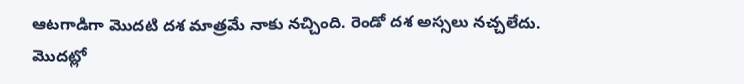ఆటగాడిగా మొదటి దశ మాత్రమే నాకు నచ్చింది. రెండో దశ అస్సలు నచ్చలేదు.
మొదట్లో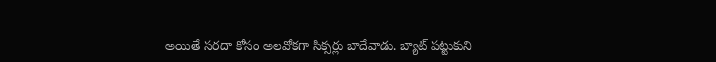అయితే సరదా కోసం అలవోకగా సిక్సర్లు బాదేవాడు. బ్యాట్ పట్టుకుని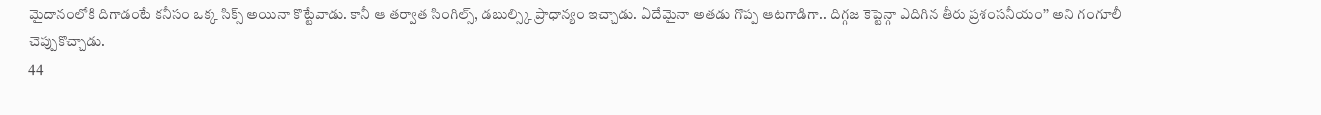మైదానంలోకి దిగాడంటే కనీసం ఒక్క సిక్స్ అయినా కొట్టేవాడు. కానీ ఆ తర్వాత సింగిల్స్, డబుల్స్కి ప్రాధాన్యం ఇచ్చాడు. ఏదేమైనా అతడు గొప్ప ఆటగాడిగా.. దిగ్గజ కెప్టెన్గా ఎదిగిన తీరు ప్రశంసనీయం’’ అని గంగూలీ చెప్పుకొచ్చాడు.
44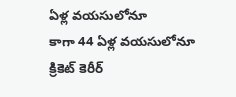ఏళ్ల వయసులోనూ
కాగా 44 ఏళ్ల వయసులోనూ క్రికెట్ కెరీర్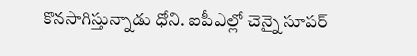కొనసాగిస్తున్నాడు ధోని. ఐపీఎల్లో చెన్నై సూపర్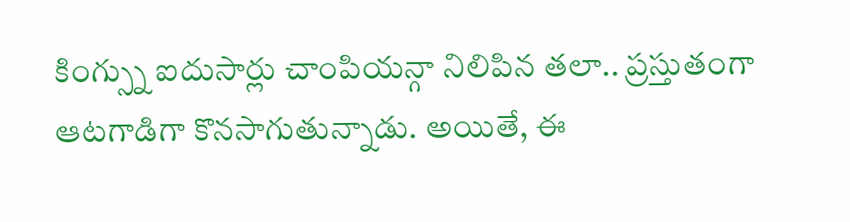కింగ్స్ను ఐదుసార్లు చాంపియన్గా నిలిపిన తలా.. ప్రస్తుతంగా ఆటగాడిగా కొనసాగుతున్నాడు. అయితే, ఈ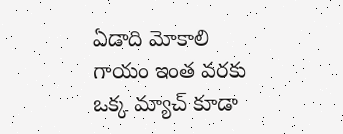ఏడాది మోకాలి గాయం ఇంత వరకు ఒక్క మ్యాచ్ కూడా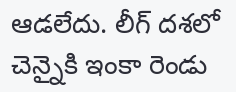ఆడలేదు. లీగ్ దశలో చెన్నైకి ఇంకా రెండు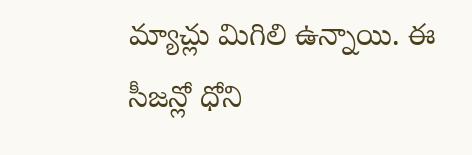మ్యాచ్లు మిగిలి ఉన్నాయి. ఈ సీజన్లో ధోని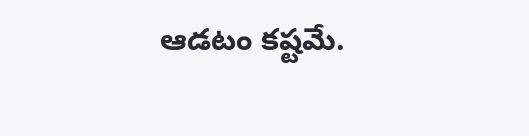ఆడటం కష్టమే.